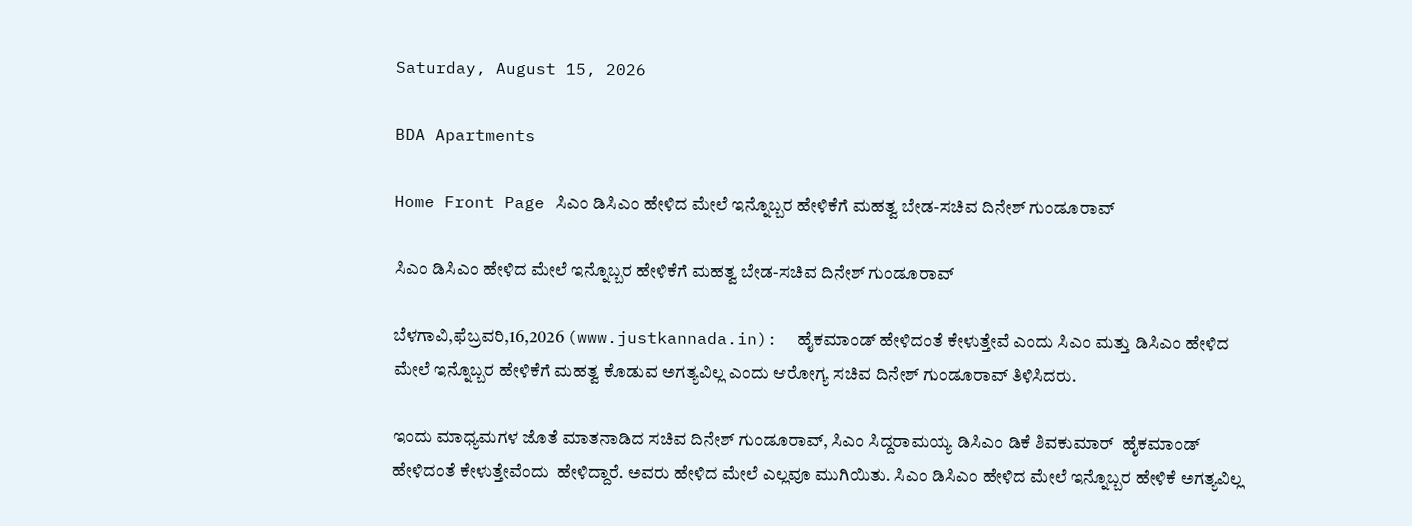Saturday, August 15, 2026

BDA Apartments

Home Front Page ಸಿಎಂ ಡಿಸಿಎಂ ಹೇಳಿದ ಮೇಲೆ ಇನ್ನೊಬ್ಬರ ಹೇಳಿಕೆಗೆ ಮಹತ್ವ ಬೇಡ-ಸಚಿವ ದಿನೇಶ್ ಗುಂಡೂರಾವ್

ಸಿಎಂ ಡಿಸಿಎಂ ಹೇಳಿದ ಮೇಲೆ ಇನ್ನೊಬ್ಬರ ಹೇಳಿಕೆಗೆ ಮಹತ್ವ ಬೇಡ-ಸಚಿವ ದಿನೇಶ್ ಗುಂಡೂರಾವ್

ಬೆಳಗಾವಿ,ಫೆಬ್ರವರಿ,16,2026 (www.justkannada.in):  ಹೈಕಮಾಂಡ್ ಹೇಳಿದಂತೆ ಕೇಳುತ್ತೇವೆ ಎಂದು ಸಿಎಂ ಮತ್ತು ಡಿಸಿಎಂ ಹೇಳಿದ ಮೇಲೆ ಇನ್ನೊಬ್ಬರ ಹೇಳಿಕೆಗೆ ಮಹತ್ವ ಕೊಡುವ ಅಗತ್ಯವಿಲ್ಲ ಎಂದು ಆರೋಗ್ಯ ಸಚಿವ ದಿನೇಶ್ ಗುಂಡೂರಾವ್ ತಿಳಿಸಿದರು.

ಇಂದು ಮಾಧ್ಯಮಗಳ ಜೊತೆ ಮಾತನಾಡಿದ ಸಚಿವ ದಿನೇಶ್ ಗುಂಡೂರಾವ್, ಸಿಎಂ ಸಿದ್ದರಾಮಯ್ಯ ಡಿಸಿಎಂ ಡಿಕೆ ಶಿವಕುಮಾರ್  ಹೈಕಮಾಂಡ್ ಹೇಳಿದಂತೆ ಕೇಳುತ್ತೇವೆಂದು  ಹೇಳಿದ್ದಾರೆ. ಅವರು ಹೇಳಿದ ಮೇಲೆ ಎಲ್ಲವೂ ಮುಗಿಯಿತು. ಸಿಎಂ ಡಿಸಿಎಂ ಹೇಳಿದ ಮೇಲೆ ಇನ್ನೊಬ್ಬರ ಹೇಳಿಕೆ ಅಗತ್ಯವಿಲ್ಲ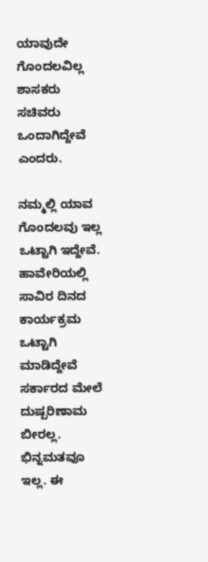ಯಾವುದೇ ಗೊಂದಲವಿಲ್ಲ ಶಾಸಕರು ಸಚಿವರು ಒಂದಾಗಿದ್ದೇವೆ ಎಂದರು.

ನಮ್ಮಲ್ಲಿ ಯಾವ ಗೊಂದಲವು ಇಲ್ಲ ಒಟ್ಟಾಗಿ ಇದ್ದೇವೆ. ಹಾವೇರಿಯಲ್ಲಿ ಸಾವಿರ ದಿನದ ಕಾರ್ಯಕ್ರಮ ಒಟ್ಟಾಗಿ ಮಾಡಿದ್ದೇವೆ ಸರ್ಕಾರದ ಮೇಲೆ ದುಷ್ಪರಿಣಾಮ ಬೀರಲ್ಲ. ಭಿನ್ನಮತವೂ ಇಲ್ಲ. ಈ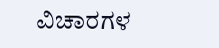ವಿಚಾರಗಳ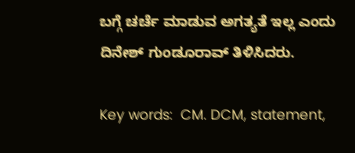ಬಗ್ಗೆ ಚರ್ಚೆ ಮಾಡುವ ಅಗತ್ಯತೆ ಇಲ್ಲ ಎಂದು ದಿನೇಶ್ ಗುಂಡೂರಾವ್ ತಿಳಿಸಿದರು.

Key words:  CM. DCM, statement,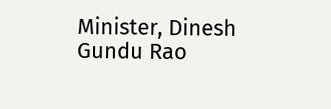Minister, Dinesh Gundu Rao